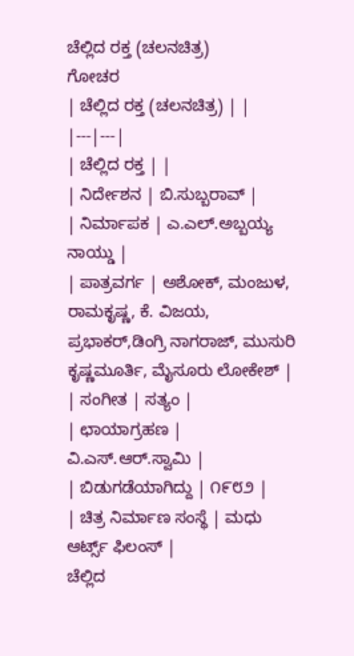ಚೆಲ್ಲಿದ ರಕ್ತ (ಚಲನಚಿತ್ರ)
ಗೋಚರ
| ಚೆಲ್ಲಿದ ರಕ್ತ (ಚಲನಚಿತ್ರ) | |
|---|---|
| ಚೆಲ್ಲಿದ ರಕ್ತ | |
| ನಿರ್ದೇಶನ | ಬಿ.ಸುಬ್ಬರಾವ್ |
| ನಿರ್ಮಾಪಕ | ಎ.ಎಲ್.ಅಬ್ಬಯ್ಯ ನಾಯ್ಡು |
| ಪಾತ್ರವರ್ಗ | ಅಶೋಕ್, ಮಂಜುಳ, ರಾಮಕೃಷ್ಣ, ಕೆ. ವಿಜಯ, ಪ್ರಭಾಕರ್,ಡಿಂಗ್ರಿ ನಾಗರಾಜ್, ಮುಸುರಿ ಕೃಷ್ಣಮೂರ್ತಿ, ಮೈಸೂರು ಲೋಕೇಶ್ |
| ಸಂಗೀತ | ಸತ್ಯಂ |
| ಛಾಯಾಗ್ರಹಣ | ವಿ.ಎಸ್.ಆರ್.ಸ್ವಾಮಿ |
| ಬಿಡುಗಡೆಯಾಗಿದ್ದು | ೧೯೮೨ |
| ಚಿತ್ರ ನಿರ್ಮಾಣ ಸಂಸ್ಥೆ | ಮಧು ಆರ್ಟ್ಸ್ ಫಿಲಂಸ್ |
ಚೆಲ್ಲಿದ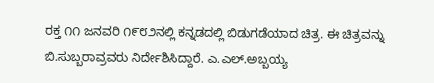ರಕ್ತ ೧೧ ಜನವರಿ ೧೯೮೨ನಲ್ಲಿ ಕನ್ನಡದಲ್ಲಿ ಬಿಡುಗಡೆಯಾದ ಚಿತ್ರ. ಈ ಚಿತ್ರವನ್ನು ಬಿ.ಸುಬ್ಬರಾವ್ರವರು ನಿರ್ದೇಶಿಸಿದ್ದಾರೆ. ಎ.ಎಲ್.ಅಬ್ಬಯ್ಯ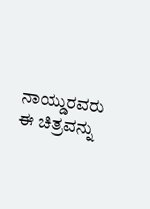ನಾಯ್ಡುರವರು ಈ ಚಿತ್ರವನ್ನು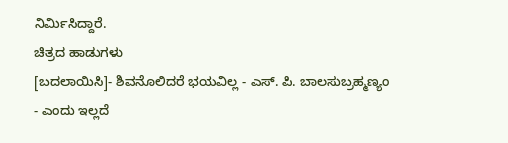ನಿರ್ಮಿಸಿದ್ದಾರೆ.
ಚಿತ್ರದ ಹಾಡುಗಳು
[ಬದಲಾಯಿಸಿ]- ಶಿವನೊಲಿದರೆ ಭಯವಿಲ್ಲ - ಎಸ್. ಪಿ. ಬಾಲಸುಬ್ರಹ್ಮಣ್ಯಂ
- ಎಂದು ಇಲ್ಲದೆ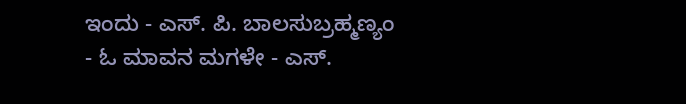ಇಂದು - ಎಸ್. ಪಿ. ಬಾಲಸುಬ್ರಹ್ಮಣ್ಯಂ
- ಓ ಮಾವನ ಮಗಳೇ - ಎಸ್.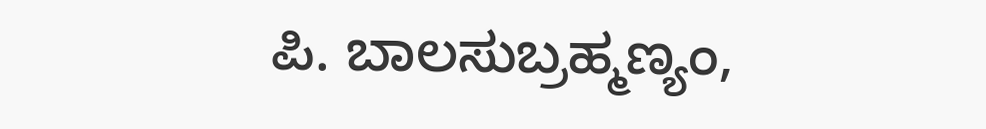ಪಿ. ಬಾಲಸುಬ್ರಹ್ಮಣ್ಯಂ,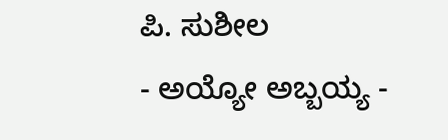ಪಿ. ಸುಶೀಲ
- ಅಯ್ಯೋ ಅಬ್ಬಯ್ಯ -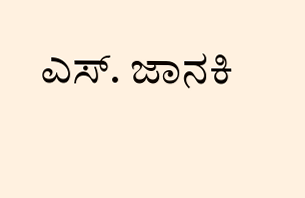ಎಸ್. ಜಾನಕಿ